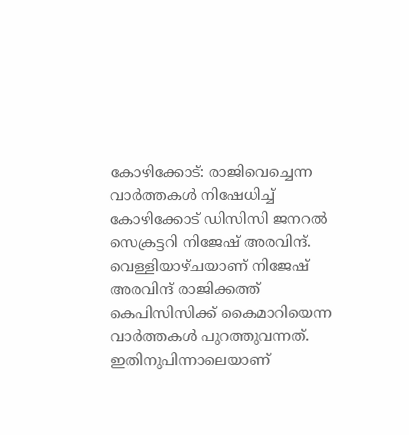കോഴിക്കോട്: രാജിവെച്ചെന്ന വാർത്തകൾ നിഷേധിച്ച് കോഴിക്കോട് ഡിസിസി ജനറൽ സെക്രട്ടറി നിജേഷ് അരവിന്ദ്. വെള്ളിയാഴ്ചയാണ് നിജേഷ് അരവിന്ദ് രാജിക്കത്ത് കെപിസിസിക്ക് കൈമാറിയെന്ന വാർത്തകൾ പുറത്തുവന്നത്. ഇതിനുപിന്നാലെയാണ്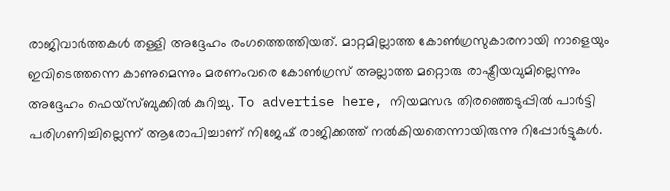രാജിവാർത്തകൾ തള്ളി അദ്ദേഹം രംഗത്തെത്തിയത്. മാറ്റമില്ലാത്ത കോൺഗ്രസുകാരനായി നാളെയും ഇവിടെത്തന്നെ കാണുമെന്നും മരണംവരെ കോൺഗ്രസ് അല്ലാത്ത മറ്റൊരു രാഷ്ട്രീയവുമില്ലെന്നും അദ്ദേഹം ഫെയ്സ്ബുക്കിൽ കുറിച്ചു. To advertise here, നിയമസഭ തിരഞ്ഞെടുപ്പിൽ പാർട്ടി പരിഗണിച്ചില്ലെന്ന് ആരോപിച്ചാണ് നിജേഷ് രാജിക്കത്ത് നൽകിയതെന്നായിരുന്നു റിപ്പോർട്ടുകൾ.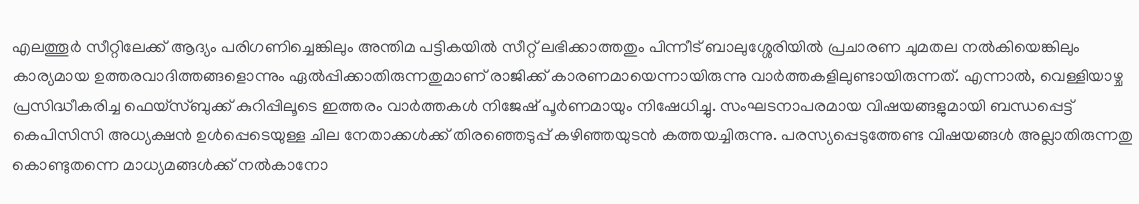എലത്തൂർ സീറ്റിലേക്ക് ആദ്യം പരിഗണിച്ചെങ്കിലും അന്തിമ പട്ടികയിൽ സീറ്റ് ലഭിക്കാത്തതും പിന്നീട് ബാലുശ്ശേരിയിൽ പ്രചാരണ ചുമതല നൽകിയെങ്കിലും കാര്യമായ ഉത്തരവാദിത്തങ്ങളൊന്നും ഏൽപ്പിക്കാതിരുന്നതുമാണ് രാജിക്ക് കാരണമായെന്നായിരുന്നു വാർത്തകളിലുണ്ടായിരുന്നത്. എന്നാൽ, വെള്ളിയാഴ്ച പ്രസിദ്ധീകരിച്ച ഫെയ്സ്ബുക്ക് കുറിപ്പിലൂടെ ഇത്തരം വാർത്തകൾ നിജേഷ് പൂർണമായും നിഷേധിച്ചു. സംഘടനാപരമായ വിഷയങ്ങളുമായി ബന്ധപ്പെട്ട് കെപിസിസി അധ്യക്ഷൻ ഉൾപ്പെടെയുള്ള ചില നേതാക്കൾക്ക് തിരഞ്ഞെടുപ്പ് കഴിഞ്ഞയുടൻ കത്തയച്ചിരുന്നു. പരസ്യപ്പെടുത്തേണ്ട വിഷയങ്ങൾ അല്ലാതിരുന്നതു കൊണ്ടുതന്നെ മാധ്യമങ്ങൾക്ക് നൽകാനോ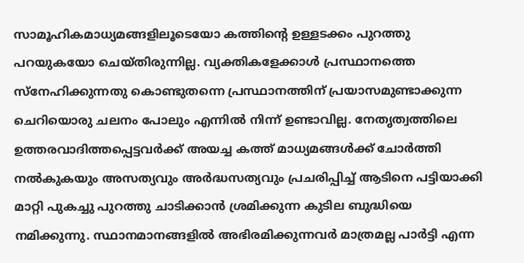സാമൂഹികമാധ്യമങ്ങളിലൂടെയോ കത്തിന്റെ ഉള്ളടക്കം പുറത്തു പറയുകയോ ചെയ്തിരുന്നില്ല. വ്യക്തികളേക്കാൾ പ്രസ്ഥാനത്തെ സ്നേഹിക്കുന്നതു കൊണ്ടുതന്നെ പ്രസ്ഥാനത്തിന് പ്രയാസമുണ്ടാക്കുന്ന ചെറിയൊരു ചലനം പോലും എന്നിൽ നിന്ന് ഉണ്ടാവില്ല. നേതൃത്വത്തിലെ ഉത്തരവാദിത്തപ്പെട്ടവർക്ക് അയച്ച കത്ത് മാധ്യമങ്ങൾക്ക് ചോർത്തി നൽകുകയും അസത്യവും അർദ്ധസത്യവും പ്രചരിപ്പിച്ച് ആടിനെ പട്ടിയാക്കി മാറ്റി പുകച്ചു പുറത്തു ചാടിക്കാൻ ശ്രമിക്കുന്ന കുടില ബുദ്ധിയെ നമിക്കുന്നു. സ്ഥാനമാനങ്ങളിൽ അഭിരമിക്കുന്നവർ മാത്രമല്ല പാർട്ടി എന്ന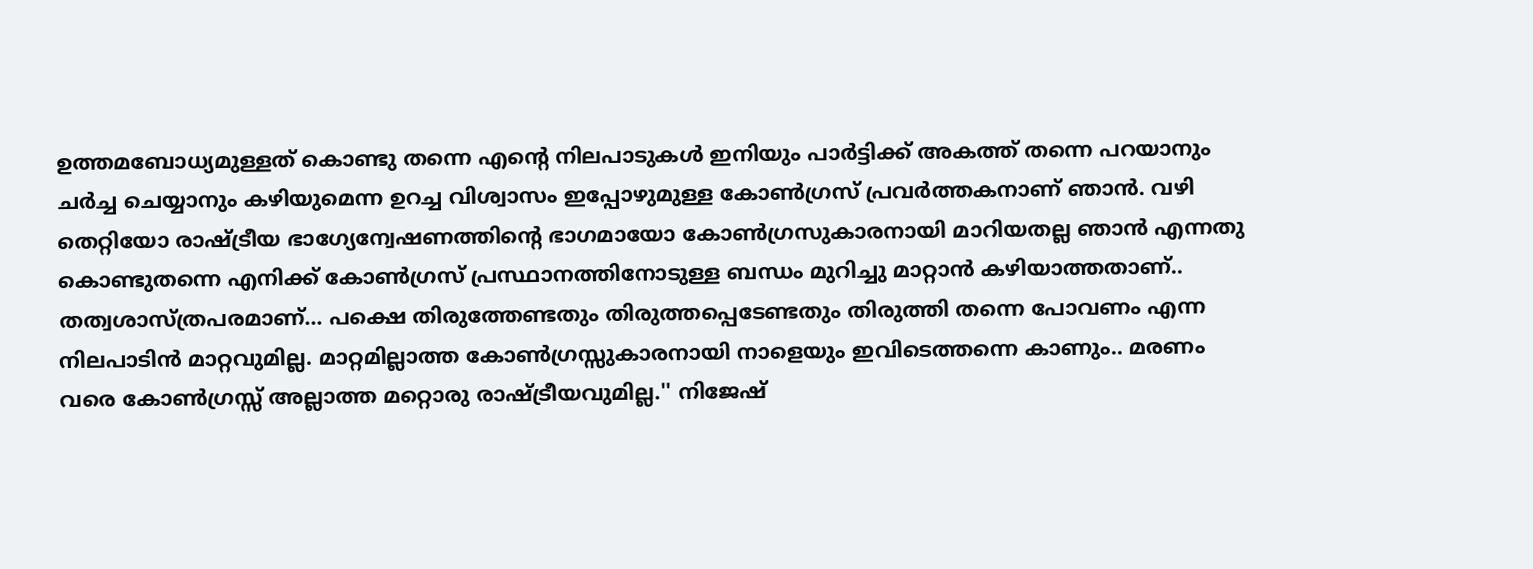ഉത്തമബോധ്യമുള്ളത് കൊണ്ടു തന്നെ എന്റെ നിലപാടുകൾ ഇനിയും പാർട്ടിക്ക് അകത്ത് തന്നെ പറയാനും ചർച്ച ചെയ്യാനും കഴിയുമെന്ന ഉറച്ച വിശ്വാസം ഇപ്പോഴുമുള്ള കോൺഗ്രസ് പ്രവർത്തകനാണ് ഞാൻ. വഴി തെറ്റിയോ രാഷ്ട്രീയ ഭാഗ്യേന്വേഷണത്തിന്റെ ഭാഗമായോ കോൺഗ്രസുകാരനായി മാറിയതല്ല ഞാൻ എന്നതു കൊണ്ടുതന്നെ എനിക്ക് കോൺഗ്രസ് പ്രസ്ഥാനത്തിനോടുള്ള ബന്ധം മുറിച്ചു മാറ്റാൻ കഴിയാത്തതാണ്.. തത്വശാസ്ത്രപരമാണ്... പക്ഷെ തിരുത്തേണ്ടതും തിരുത്തപ്പെടേണ്ടതും തിരുത്തി തന്നെ പോവണം എന്ന നിലപാടിൻ മാറ്റവുമില്ല. മാറ്റമില്ലാത്ത കോൺഗ്രസ്സുകാരനായി നാളെയും ഇവിടെത്തന്നെ കാണും.. മരണം വരെ കോൺഗ്രസ്സ് അല്ലാത്ത മറ്റൊരു രാഷ്ട്രീയവുമില്ല.'' നിജേഷ്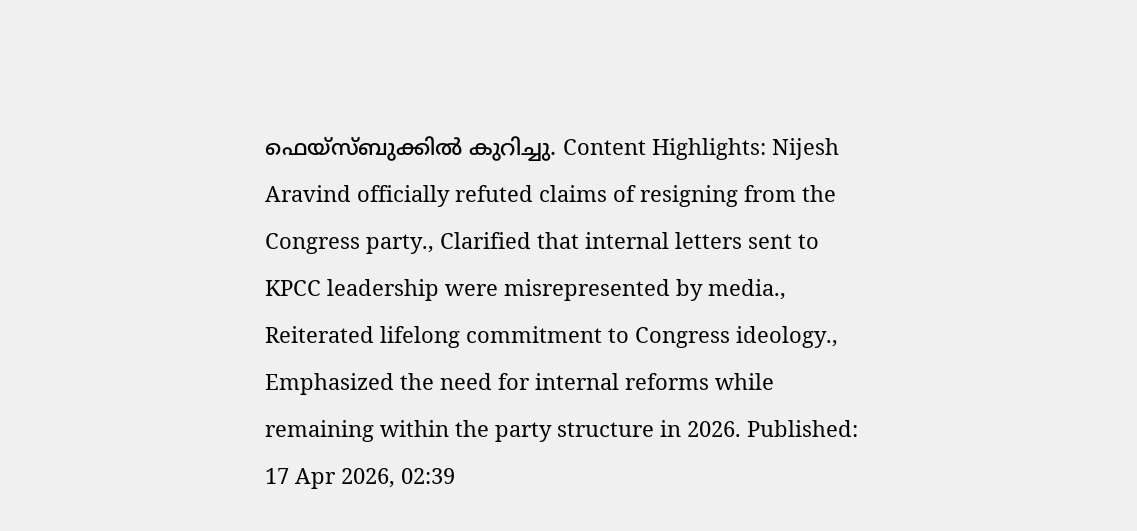ഫെയ്സ്ബുക്കിൽ കുറിച്ചു. Content Highlights: Nijesh Aravind officially refuted claims of resigning from the Congress party., Clarified that internal letters sent to KPCC leadership were misrepresented by media., Reiterated lifelong commitment to Congress ideology., Emphasized the need for internal reforms while remaining within the party structure in 2026. Published: 17 Apr 2026, 02:39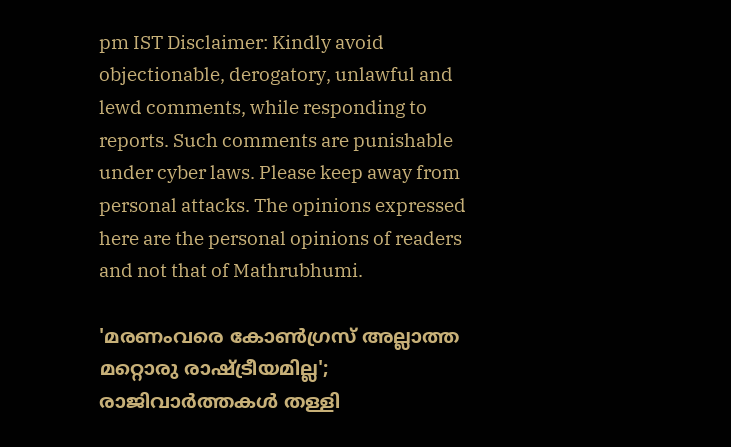pm IST Disclaimer: Kindly avoid objectionable, derogatory, unlawful and lewd comments, while responding to reports. Such comments are punishable under cyber laws. Please keep away from personal attacks. The opinions expressed here are the personal opinions of readers and not that of Mathrubhumi.

'മരണംവരെ കോൺഗ്രസ് അല്ലാത്ത മറ്റൊരു രാഷ്ട്രീയമില്ല'; രാജിവാർത്തകൾ തള്ളി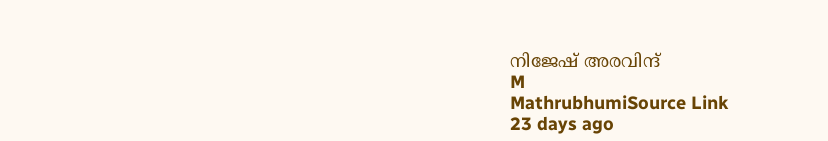നിജേഷ് അരവിന്ദ്
M
MathrubhumiSource Link
23 days ago